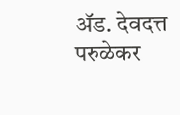ॲड. देवदत्त परुळेकर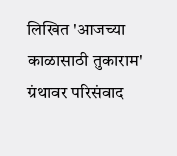लिखित 'आजच्या काळासाठी तुकाराम' ग्रंथावर परिसंवाद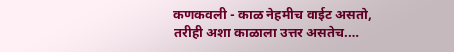कणकवली - काळ नेहमीच वाईट असतो, तरीही अशा काळाला उत्तर असतेच.…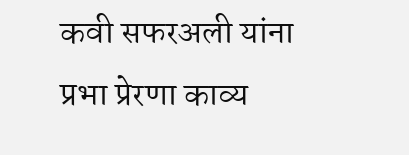कवी सफरअली यांना प्रभा प्रेरणा काव्य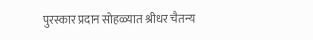पुरस्कार प्रदान सोहळ्यात श्रीधर चैतन्य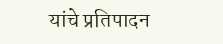यांचे प्रतिपादन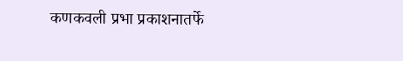कणकवली प्रभा प्रकाशनातर्फे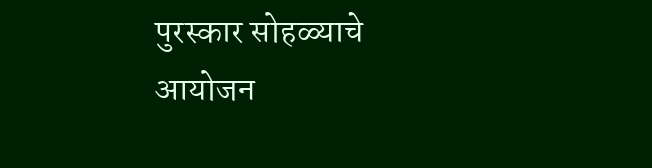पुरस्कार सोहळ्याचे आयोजन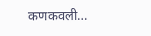कणकवली…